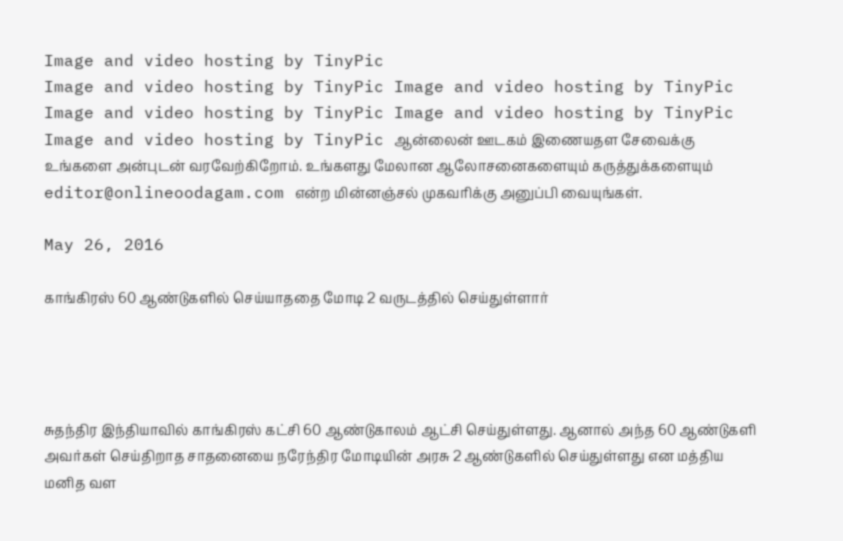Image and video hosting by TinyPic
Image and video hosting by TinyPic Image and video hosting by TinyPic Image and video hosting by TinyPic Image and video hosting by TinyPic Image and video hosting by TinyPic ஆன்லைன் ஊடகம் இணையதள சேவைக்கு உங்களை அன்புடன் வரவேற்கிறோம். உங்களது மேலான ஆலோசனைகளையும் கருத்துக்களையும் editor@onlineoodagam.com என்ற மின்னஞ்சல் முகவரிக்கு அனுப்பி வையுங்கள்.

May 26, 2016

காங்கிரஸ் 60 ஆண்டுகளில் செய்யாததை மோடி 2 வருடத்தில் செய்துள்ளார்




சுதந்திர இந்தியாவில் காங்கிரஸ் கட்சி 60 ஆண்டுகாலம் ஆட்சி செய்துள்ளது. ஆனால் அந்த 60 ஆண்டுகளி அவர்கள் செய்திறாத சாதனையை நரேந்திர மோடியின் அரசு 2 ஆண்டுகளில் செய்துள்ளது என மத்திய மனித வள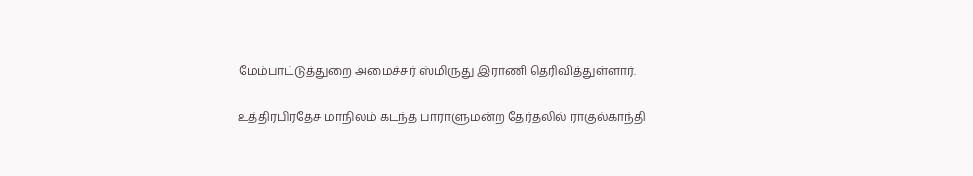மேம்பாட்டுத்துறை அமைச்சர் ஸ்மிருது இராணி தெரிவித்துள்ளார்.

உத்திரபிரதேச மாநிலம் கடந்த பாராளுமன்ற தேர்தலில் ராகுல்காந்தி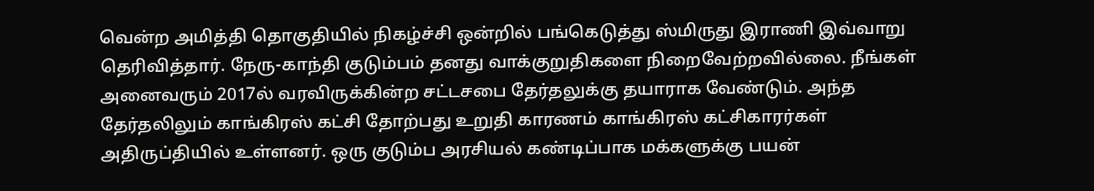வென்ற அமித்தி தொகுதியில் நிகழ்ச்சி ஒன்றில் பங்கெடுத்து ஸ்மிருது இராணி இவ்வாறு தெரிவித்தார். நேரு-காந்தி குடும்பம் தனது வாக்குறுதிகளை நிறைவேற்றவில்லை. நீங்கள் அனைவரும் 2017ல் வரவிருக்கின்ற சட்டசபை தேர்தலுக்கு தயாராக வேண்டும். அந்த தேர்தலிலும் காங்கிரஸ் கட்சி தோற்பது உறுதி காரணம் காங்கிரஸ் கட்சிகாரர்கள் அதிருப்தியில் உள்ளனர். ஒரு குடும்ப அரசியல் கண்டிப்பாக மக்களுக்கு பயன்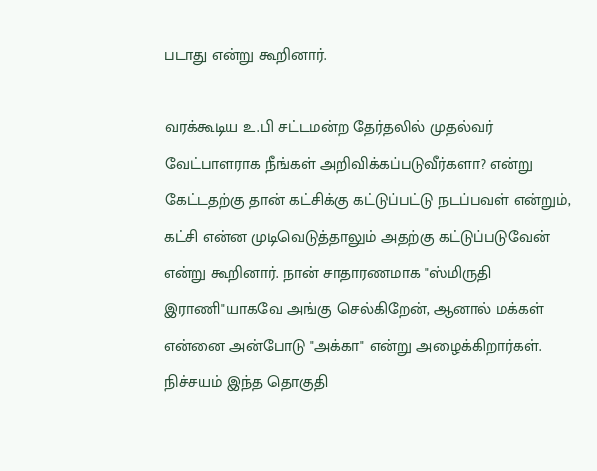படாது என்று கூறினார்.

வரக்கூடிய உ.பி சட்டமன்ற தேர்தலில் முதல்வர் வேட்பாளராக நீங்கள் அறிவிக்கப்படுவீர்களா? என்று கேட்டதற்கு தான் கட்சிக்கு கட்டுப்பட்டு நடப்பவள் என்றும், கட்சி என்ன முடிவெடுத்தாலும் அதற்கு கட்டுப்படுவேன் என்று கூறினார். நான் சாதாரணமாக "ஸ்மிருதி இராணி"யாகவே அங்கு செல்கிறேன், ஆனால் மக்கள் என்னை அன்போடு "அக்கா" என்று அழைக்கிறார்கள். நிச்சயம் இந்த தொகுதி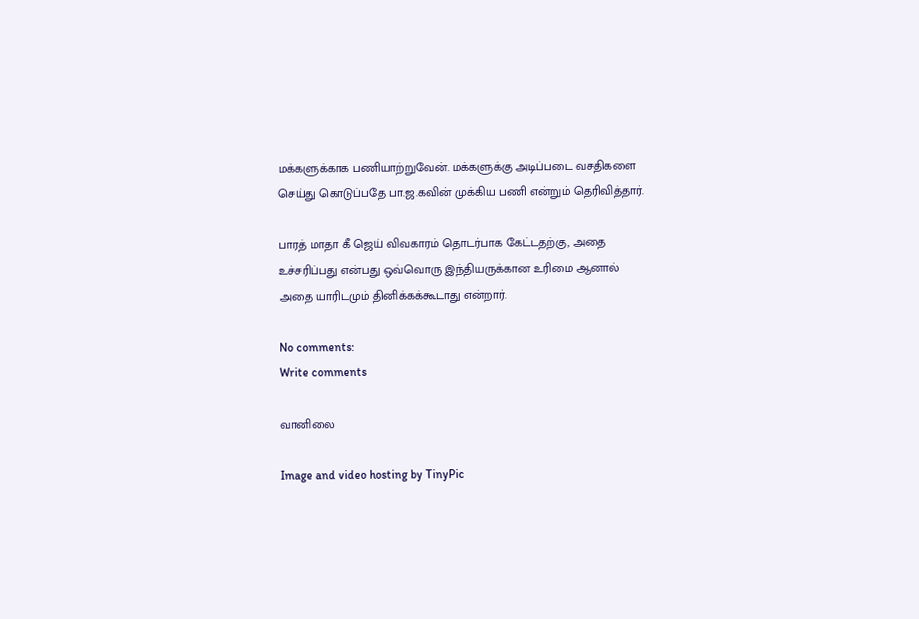மக்களுக்காக பணியாற்றுவேன். மக்களுக்கு அடிப்படை வசதிகளை செய்து கொடுப்பதே பா.ஜ.கவின் முக்கிய பணி என்றும் தெரிவித்தார்.

பாரத் மாதா கீ ஜெய் விவகாரம் தொடர்பாக கேட்டதற்கு, அதை உச்சரிப்பது என்பது ஒவ்வொரு இந்தியருக்கான உரிமை ஆனால் அதை யாரிடமும் தினிக்கக்கூடாது என்றார்.

No comments:
Write comments

வானிலை

Image and video hosting by TinyPic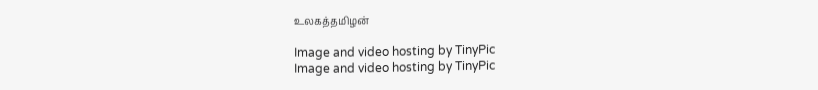உலகத்தமிழன்

Image and video hosting by TinyPic
Image and video hosting by TinyPic